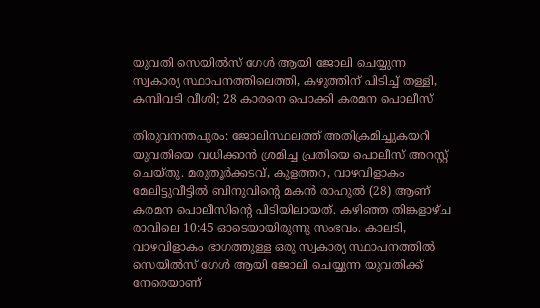യുവതി സെയിൽസ് ഗേൾ ആയി ജോലി ചെയ്യുന്ന സ്വകാര്യ സ്ഥാപനത്തിലെത്തി, കഴുത്തിന് പിടിച്ച് തള്ളി, കമ്പിവടി വീശി; 28 കാരനെ പൊക്കി കരമന പൊലീസ്

തിരുവനന്തപുരം: ജോലിസ്ഥലത്ത് അതിക്രമിച്ചുകയറി യുവതിയെ വധിക്കാൻ ശ്രമിച്ച പ്രതിയെ പൊലീസ് അറസ്റ്റ് ചെയ്തു. മരുതൂർക്കടവ്, കുളത്തറ, വാഴവിളാകം മേലിട്ടുവീട്ടിൽ ബിനുവിന്റെ മകൻ രാഹുൽ (28) ആണ് കരമന പൊലീസിന്റെ പിടിയിലായത്. കഴിഞ്ഞ തിങ്കളാഴ്ച രാവിലെ 10:45 ഓടെയായിരുന്നു സംഭവം. കാലടി, വാഴവിളാകം ഭാഗത്തുള്ള ഒരു സ്വകാര്യ സ്ഥാപനത്തിൽ സെയിൽസ് ഗേൾ ആയി ജോലി ചെയ്യുന്ന യുവതിക്ക് നേരെയാണ്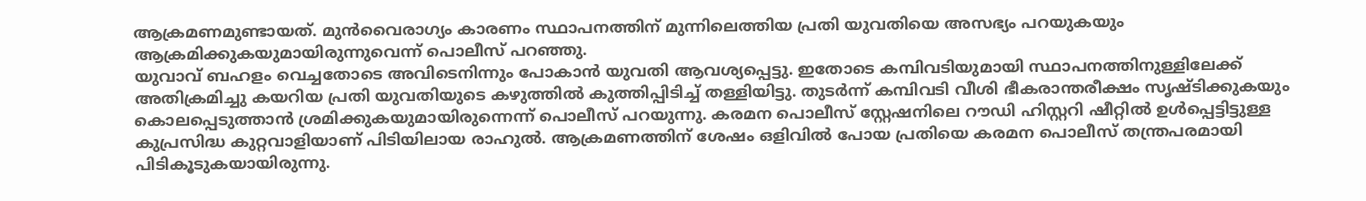ആക്രമണമുണ്ടായത്. മുൻവൈരാഗ്യം കാരണം സ്ഥാപനത്തിന് മുന്നിലെത്തിയ പ്രതി യുവതിയെ അസഭ്യം പറയുകയും ആക്രമിക്കുകയുമായിരുന്നുവെന്ന് പൊലീസ് പറഞ്ഞു.
യുവാവ് ബഹളം വെച്ചതോടെ അവിടെനിന്നും പോകാൻ യുവതി ആവശ്യപ്പെട്ടു. ഇതോടെ കമ്പിവടിയുമായി സ്ഥാപനത്തിനുള്ളിലേക്ക് അതിക്രമിച്ചു കയറിയ പ്രതി യുവതിയുടെ കഴുത്തിൽ കുത്തിപ്പിടിച്ച് തള്ളിയിട്ടു. തുടർന്ന് കമ്പിവടി വീശി ഭീകരാന്തരീക്ഷം സൃഷ്ടിക്കുകയും കൊലപ്പെടുത്താൻ ശ്രമിക്കുകയുമായിരുന്നെന്ന് പൊലീസ് പറയുന്നു. കരമന പൊലീസ് സ്റ്റേഷനിലെ റൗഡി ഹിസ്റ്ററി ഷീറ്റിൽ ഉൾപ്പെട്ടിട്ടുള്ള കുപ്രസിദ്ധ കുറ്റവാളിയാണ് പിടിയിലായ രാഹുൽ. ആക്രമണത്തിന് ശേഷം ഒളിവിൽ പോയ പ്രതിയെ കരമന പൊലീസ് തന്ത്രപരമായി പിടികൂടുകയായിരുന്നു.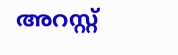അറസ്റ്റ്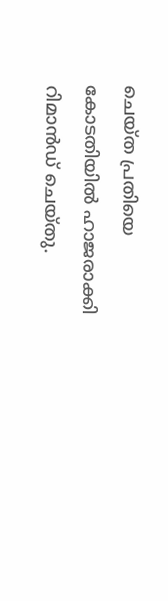ചെയ്ത പ്രതിയെ കോടതിയിൽ ഹാജരാക്കി റിമാൻഡ് ചെയ്തു.